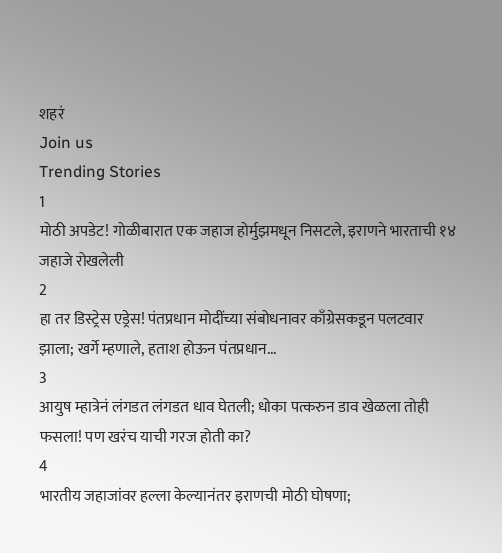शहरं
Join us
Trending Stories
1
मोठी अपडेट! गोळीबारात एक जहाज होर्मुझमधून निसटले, इराणने भारताची १४ जहाजे रोखलेली
2
हा तर डिस्ट्रेस एड्रेस! पंतप्रधान मोदींच्या संबोधनावर काँग्रेसकडून पलटवार झाला; खर्गे म्हणाले, हताश होऊन पंतप्रधान...
3
आयुष म्हात्रेनं लंगडत लंगडत धाव घेतली; धोका पत्करुन डाव खेळला तोही फसला! पण खरंच याची गरज होती का?
4
भारतीय जहाजांवर हल्ला केल्यानंतर इराणची मोठी घोषणा;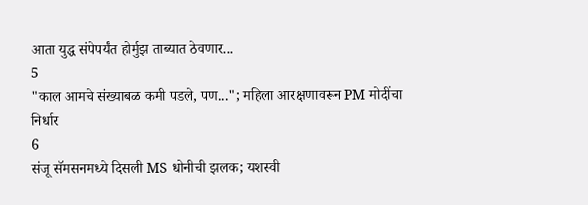आता युद्ध संपेपर्यंत होर्मुझ ताब्यात ठेवणार...
5
"काल आमचे संख्याबळ कमी पडले, पण..."; महिला आरक्षणावरून PM मोदींचा निर्धार
6
संजू सॅमसनमध्ये दिसली MS धोनीची झलक; यशस्वी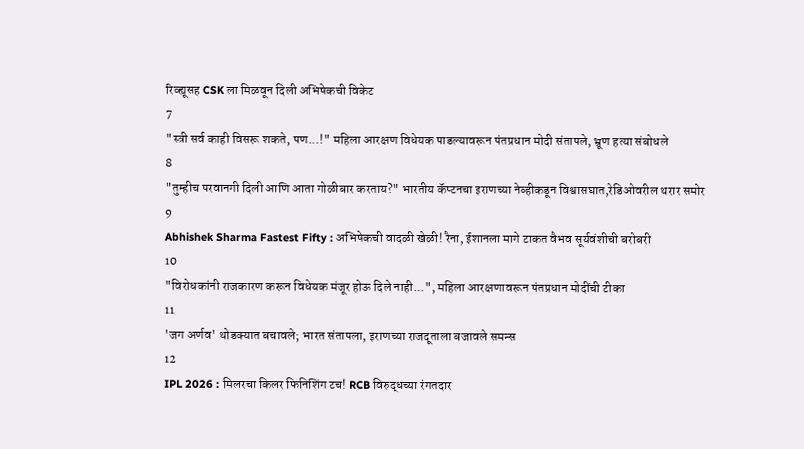रिव्ह्यूसह CSK ला मिळवून दिली अभिषेकची विकेट
7
"स्त्री सर्व काही विसरू शकते, पण...!" महिला आरक्षण विधेयक पाडल्यावरून पंतप्रधान मोदी संतापले, भ्रूण हत्या संबोधले
8
"तुम्हीच परवानगी दिली आणि आता गोळीबार करताय?" भारतीय कॅप्टनचा इराणच्या नेव्हीकडून विश्वासघात,रेडिओवरील थरार समोर
9
Abhishek Sharma Fastest Fifty : अभिषेकची वादळी खेळी! रैना, ईशानला मागे टाकत वैभव सूर्यवंशीची बरोबरी
10
"विरोधकांनी राजकारण करून विधेयक मंजूर होऊ दिले नाही...", महिला आरक्षणावरून पंतप्रधान मोदींची टीका
11
'जग अर्णव' थोडक्यात बचावले; भारत संतापला, इराणच्या राजदूताला बजावले समन्स
12
IPL 2026 : मिलरचा किलर फिनिशिंग टच! RCB विरुद्धच्या रंगतदार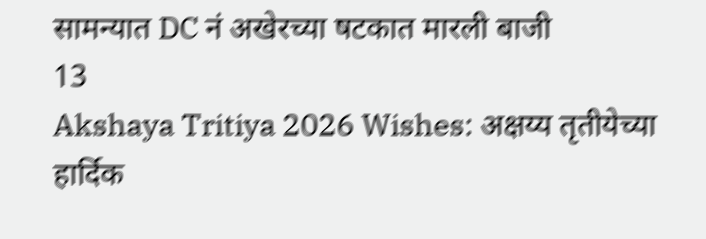सामन्यात DC नं अखेरच्या षटकात मारली बाजी
13
Akshaya Tritiya 2026 Wishes: अक्षय्य तृतीयेच्या हार्दिक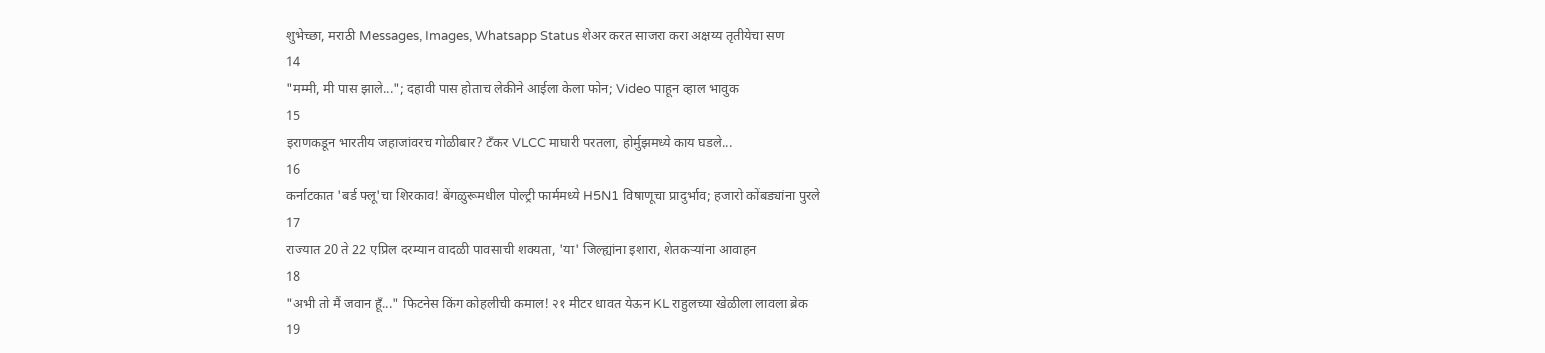शुभेच्छा, मराठी Messages, Images, Whatsapp Status शेअर करत साजरा करा अक्षय्य तृतीयेचा सण
14
"मम्मी, मी पास झाले..."; दहावी पास होताच लेकीने आईला केला फोन; Video पाहून व्हाल भावुक
15
इराणकडून भारतीय जहाजांवरच गोळीबार? टँकर VLCC माघारी परतला, होर्मुझमध्ये काय घडले...
16
कर्नाटकात 'बर्ड फ्लू'चा शिरकाव! बेंगळुरूमधील पोल्ट्री फार्ममध्ये H5N1 विषाणूचा प्रादुर्भाव; हजारो कोंबड्यांना पुरले
17
राज्यात 20 ते 22 एप्रिल दरम्यान वादळी पावसाची शक्यता, 'या' जिल्ह्यांना इशारा, शेतकऱ्यांना आवाहन
18
"अभी तो मैं जवान हूँ..." फिटनेस किंग कोहलीची कमाल! २१ मीटर धावत येऊन KL राहुलच्या खेळीला लावला ब्रेक
19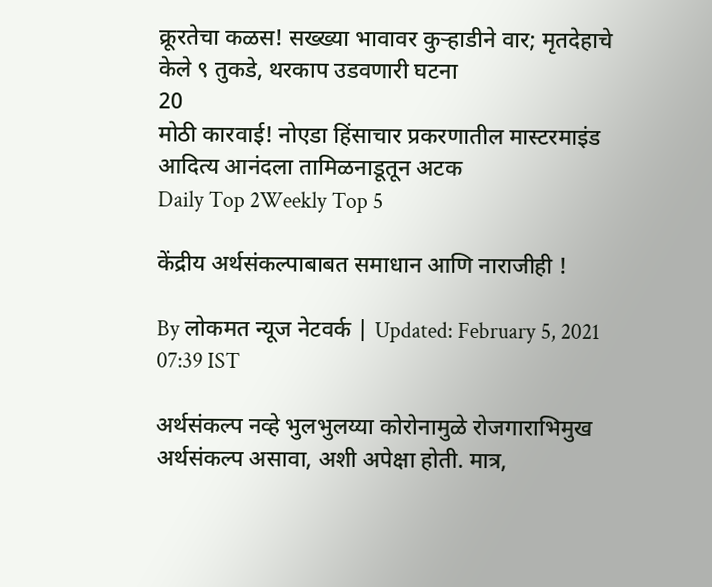क्रूरतेचा कळस! सख्ख्या भावावर कुऱ्हाडीने वार; मृतदेहाचे केले ९ तुकडे, थरकाप उडवणारी घटना
20
मोठी कारवाई! नोएडा हिंसाचार प्रकरणातील मास्टरमाइंड आदित्य आनंदला तामिळनाडूतून अटक
Daily Top 2Weekly Top 5

केंद्रीय अर्थसंकल्पाबाबत समाधान आणि नाराजीही !

By लोकमत न्यूज नेटवर्क | Updated: February 5, 2021 07:39 IST

अर्थसंकल्प नव्हे भुलभुलय्या कोरोनामुळे रोजगाराभिमुख अर्थसंकल्प असावा, अशी अपेक्षा होती. मात्र,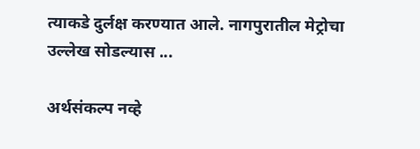त्याकडे दुर्लक्ष करण्यात आले. नागपुरातील मेट्रोचा उल्लेख सोडल्यास ...

अर्थसंकल्प नव्हे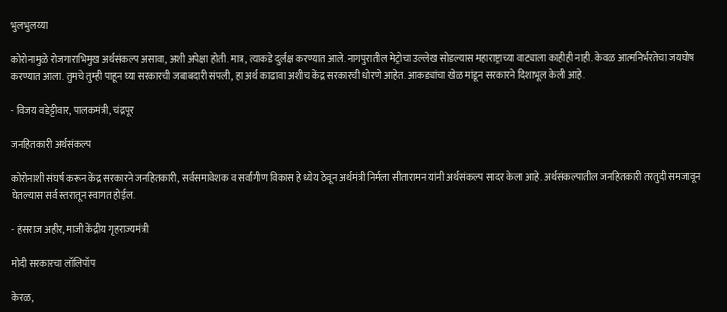भुलभुलय्या

कोरोनामुळे रोजगाराभिमुख अर्थसंकल्प असावा, अशी अपेक्षा होती. मात्र, त्याकडे दुर्लक्ष करण्यात आले. नागपुरातील मेट्रोचा उल्लेख सोडल्यास महाराष्ट्राच्या वाट्याला काहीही नाही. केवळ आत्मनिर्भरतेचा जयघोष करण्यात आला. तुमचे तुम्ही पाहून घ्या सरकारची जबाबदारी संपली, हा अर्थ काढावा अशीच केंद्र सरकारची धोरणे आहेत. आकड्यांचा खेळ मांडून सरकारने दिशाभूल केली आहे.

- विजय वडेट्टीवार, पालकमंत्री, चंद्रपूर

जनहितकारी अर्थसंकल्प

कोरोनाशी संघर्ष करून केंद्र सरकारने जनहितकारी, सर्वसमावेशक व सर्वांगीण विकास हे ध्येय ठेवून अर्थमंत्री निर्मला सीतारामन यांनी अर्थसंकल्प सादर केला आहे. अर्थसंकल्पातील जनहितकारी तरतुदी समजावून घेतल्यास सर्व स्तरातून स्वागत होईल.

- हंसराज अहीर, माजी केंद्रीय गृहराज्यमंत्री

मोदी सरकारचा लॉलिपॉप

केरळ,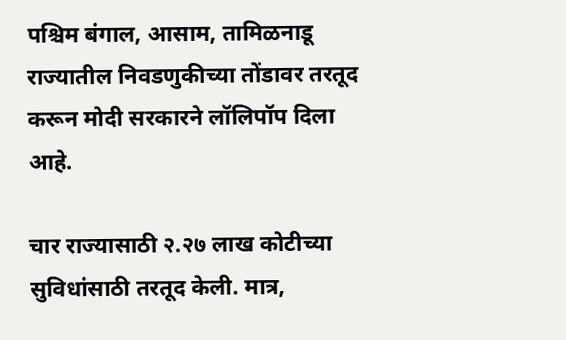पश्चिम बंगाल, आसाम, तामिळनाडू राज्यातील निवडणुकीच्या तोंडावर तरतूद करून मोदी सरकारने लॉलिपॉप दिला आहे.

चार राज्यासाठी २.२७ लाख कोटीच्या सुविधांसाठी तरतूद केली. मात्र,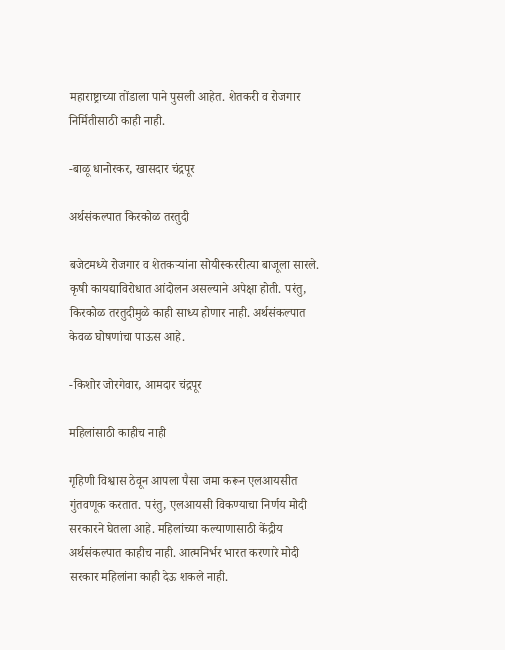महाराष्ट्राच्या तोंडाला पाने पुसली आहेत. शेतकरी व रोजगार निर्मितीसाठी काही नाही.

-बाळू धानोरकर, खासदार चंद्रपूर

अर्थसंकल्पात किरकोळ तरतुदी

बजेटमध्ये रोजगार व शेतकऱ्यांना सोयीस्कररीत्या बाजूला सारले. कृषी कायद्याविरोधात आंदोलन असल्याने अपेक्षा होती. परंतु, किरकोळ तरतुदीमुळे काही साध्य होणार नाही. अर्थसंकल्पात केवळ घोषणांचा पाऊस आहे.

-किशोर जोरगेवार, आमदार चंद्रपूर

महिलांसाठी काहीच नाही

गृहिणी विश्वास ठेवून आपला पैसा जमा करून एलआयसीत गुंतवणूक करतात. परंतु, एलआयसी विकण्याचा निर्णय मोदी सरकारने घेतला आहे. महिलांच्या कल्याणासाठी केंद्रीय अर्थसंकल्पात काहीच नाही. आत्मनिर्भर भारत करणारे मोदी सरकार महिलांना काही देऊ शकले नाही.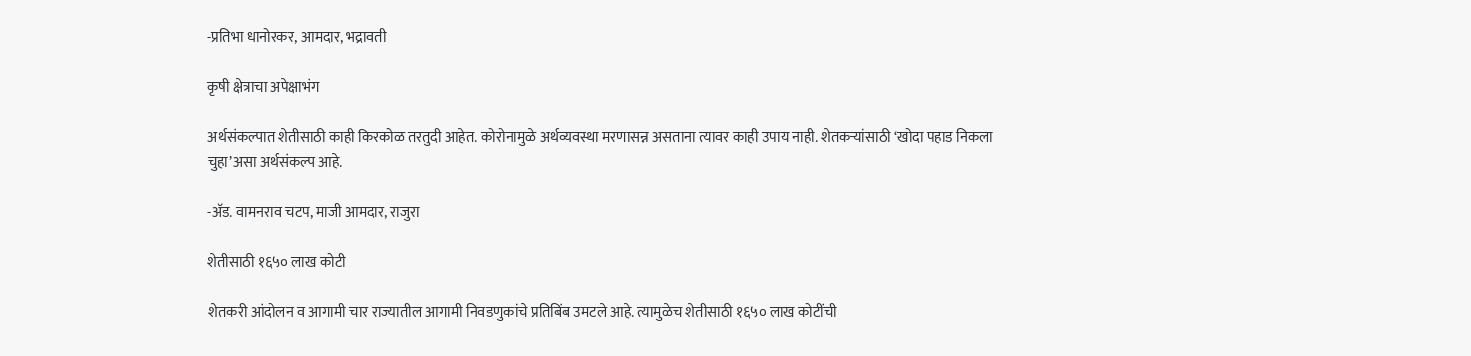-प्रतिभा धानोरकर, आमदार, भद्रावती

कृषी क्षेत्राचा अपेक्षाभंग

अर्थसंकल्पात शेतीसाठी काही किरकोळ तरतुदी आहेत. कोरोनामुळे अर्थव्यवस्था मरणासन्न असताना त्यावर काही उपाय नाही. शेतकऱ्यांसाठी ‘खोदा पहाड निकला चुहा’असा अर्थसंकल्प आहे.

-अ‍ॅड. वामनराव चटप, माजी आमदार, राजुरा

शेतीसाठी १६५० लाख कोटी

शेतकरी आंदोलन व आगामी चार राज्यातील आगामी निवडणुकांचे प्रतिबिंब उमटले आहे. त्यामुळेच शेतीसाठी १६५० लाख कोटींची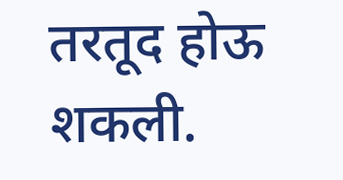तरतूद होऊ शकली.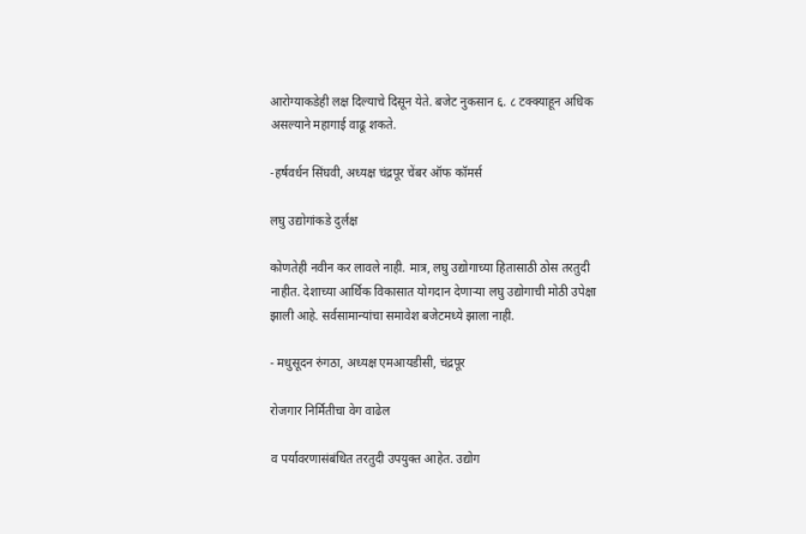आरोग्याकडेही लक्ष दिल्याचे दिसून येते. बजेट नुकसान ६. ८ टक्क्याहून अधिक असल्याने महागाई वाढू शकते.

-हर्षवर्धन सिंघवी, अध्यक्ष चंद्रपूर चेंबर ऑफ कॉमर्स

लघु उद्योगांकडे दुर्लक्ष

कोणतेही नवीन कर लावले नाही. मात्र, लघु उद्योगाच्या हितासाठी ठोस तरतुदी नाहीत. देशाच्या आर्थिक विकासात योगदान देणाऱ्या लघु उद्योगाची मोठी उपेक्षा झाली आहे. सर्वसामान्यांचा समावेश बजेटमध्ये झाला नाही.

- मधुसूदन रुंगठा, अध्यक्ष एमआयडीसी, चंद्रपूर

रोजगार निर्मितीचा वेग वाढेल

व पर्यावरणासंबंधित तरतुदी उपयुक्त आहेत. उद्योग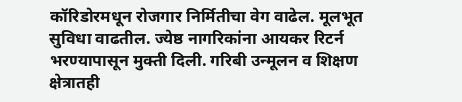कॉरिडोरमधून रोजगार निर्मितीचा वेग वाढेल. मूलभूत सुविधा वाढतील. ज्येष्ठ नागरिकांना आयकर रिटर्न भरण्यापासून मुक्ती दिली. गरिबी उन्मूलन व शिक्षण क्षेत्रातही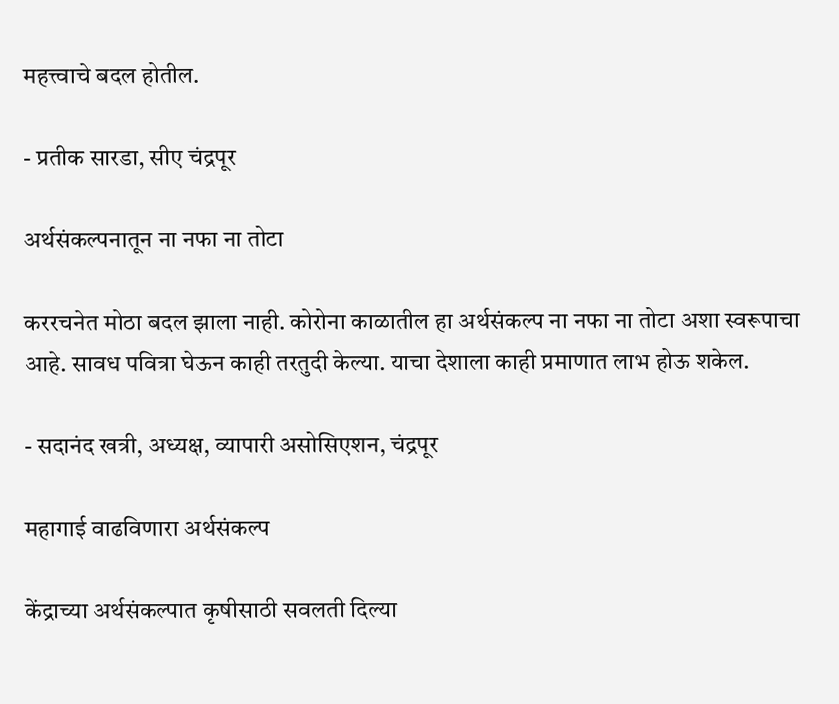महत्त्वाचे बदल होतील.

- प्रतीक सारडा, सीए चंद्रपूर

अर्थसंकल्पनातून ना नफा ना तोटा

कररचनेत मोठा बदल झाला नाही. कोरोना काळातील हा अर्थसंकल्प ना नफा ना तोटा अशा स्वरूपाचा आहे. सावध पवित्रा घेऊन काही तरतुदी केल्या. याचा देशाला काही प्रमाणात लाभ होऊ शकेल.

- सदानंद खत्री, अध्यक्ष, व्यापारी असोसिएशन, चंद्रपूर

महागाई वाढविणारा अर्थसंकल्प

केंद्राच्या अर्थसंकल्पात कृषीसाठी सवलती दिल्या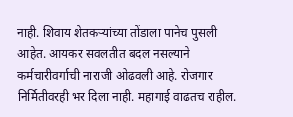नाही. शिवाय शेतकऱ्यांच्या तोंडाला पानेच पुसली आहेत. आयकर सवलतीत बदल नसल्याने कर्मचारीवर्गाची नाराजी ओढवली आहे. रोजगार निर्मितीवरही भर दिला नाही. महागाई वाढतच राहील.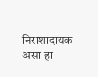निराशादायक असा हा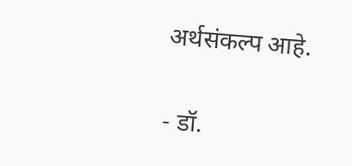अर्थसंकल्प आहे.

- डॉ.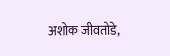अशोक जीवतोडे,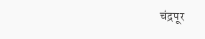चंद्रपूर